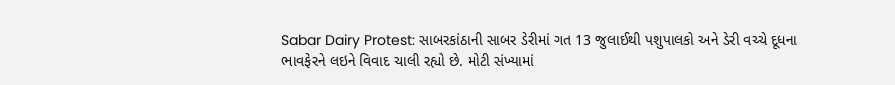Sabar Dairy Protest: સાબરકાંઠાની સાબર ડેરીમાં ગત 13 જુલાઈથી પશુપાલકો અને ડેરી વચ્ચે દૂધના ભાવફેરને લઇને વિવાદ ચાલી રહ્યો છે. મોટી સંખ્યામાં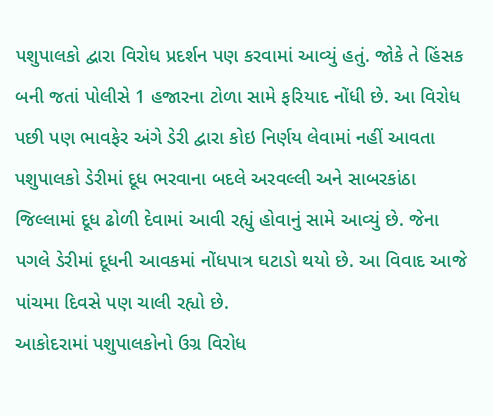પશુપાલકો દ્વારા વિરોધ પ્રદર્શન પણ કરવામાં આવ્યું હતું. જોકે તે હિંસક બની જતાં પોલીસે 1 હજારના ટોળા સામે ફરિયાદ નોંધી છે. આ વિરોધ પછી પણ ભાવફેર અંગે ડેરી દ્વારા કોઇ નિર્ણય લેવામાં નહીં આવતા પશુપાલકો ડેરીમાં દૂધ ભરવાના બદલે અરવલ્લી અને સાબરકાંઠા જિલ્લામાં દૂધ ઢોળી દેવામાં આવી રહ્યું હોવાનું સામે આવ્યું છે. જેના પગલે ડેરીમાં દૂધની આવકમાં નોંધપાત્ર ઘટાડો થયો છે. આ વિવાદ આજે પાંચમા દિવસે પણ ચાલી રહ્યો છે.
આકોદરામાં પશુપાલકોનો ઉગ્ર વિરોધ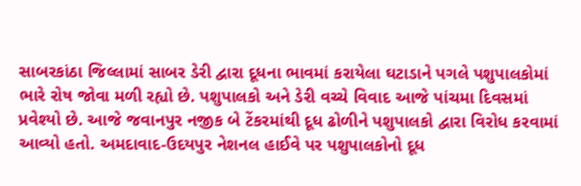સાબરકાંઠા જિલ્લામાં સાબર ડેરી દ્વારા દૂધના ભાવમાં કરાયેલા ઘટાડાને પગલે પશુપાલકોમાં ભારે રોષ જોવા મળી રહ્યો છે. પશુપાલકો અને ડેરી વચ્ચે વિવાદ આજે પાંચમા દિવસમાં પ્રવેશ્યો છે. આજે જવાનપુર નજીક બે ટેંકરમાંથી દૂધ ઢોળીને પશુપાલકો દ્વારા વિરોધ કરવામાં આવ્યો હતો. અમદાવાદ-ઉદયપુર નેશનલ હાઈવે પર પશુપાલકોનો દૂધ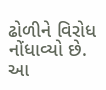ઢોળીને વિરોધ નોંધાવ્યો છે. આ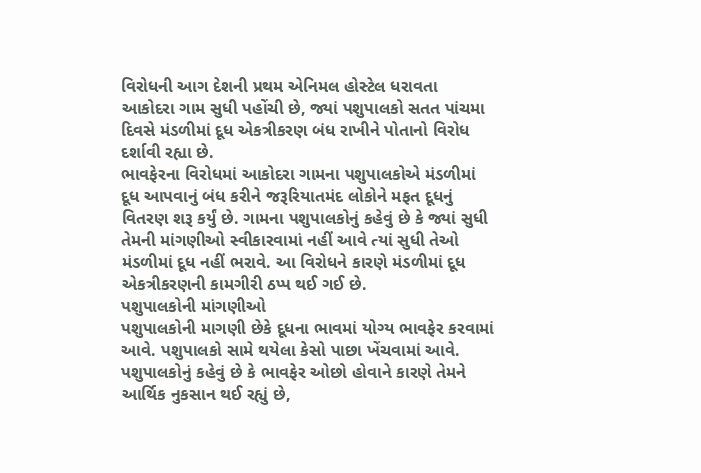વિરોધની આગ દેશની પ્રથમ એનિમલ હોસ્ટેલ ધરાવતા આકોદરા ગામ સુધી પહોંચી છે, જ્યાં પશુપાલકો સતત પાંચમા દિવસે મંડળીમાં દૂધ એકત્રીકરણ બંધ રાખીને પોતાનો વિરોધ દર્શાવી રહ્યા છે.
ભાવફેરના વિરોધમાં આકોદરા ગામના પશુપાલકોએ મંડળીમાં દૂધ આપવાનું બંધ કરીને જરૂરિયાતમંદ લોકોને મફત દૂધનું વિતરણ શરૂ કર્યું છે. ગામના પશુપાલકોનું કહેવું છે કે જ્યાં સુધી તેમની માંગણીઓ સ્વીકારવામાં નહીં આવે ત્યાં સુધી તેઓ મંડળીમાં દૂધ નહીં ભરાવે. આ વિરોધને કારણે મંડળીમાં દૂધ એકત્રીકરણની કામગીરી ઠપ્પ થઈ ગઈ છે.
પશુપાલકોની માંગણીઓ
પશુપાલકોની માગણી છેકે દૂધના ભાવમાં યોગ્ય ભાવફેર કરવામાં આવે. પશુપાલકો સામે થયેલા કેસો પાછા ખેંચવામાં આવે. પશુપાલકોનું કહેવું છે કે ભાવફેર ઓછો હોવાને કારણે તેમને આર્થિક નુકસાન થઈ રહ્યું છે,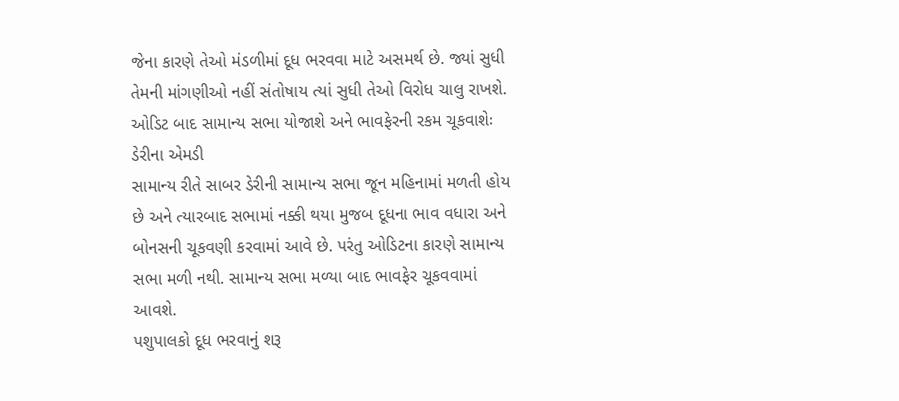જેના કારણે તેઓ મંડળીમાં દૂધ ભરવવા માટે અસમર્થ છે. જ્યાં સુધી તેમની માંગણીઓ નહીં સંતોષાય ત્યાં સુધી તેઓ વિરોધ ચાલુ રાખશે.
ઓડિટ બાદ સામાન્ય સભા યોજાશે અને ભાવફેરની રકમ ચૂકવાશેઃ ડેરીના એમડી
સામાન્ય રીતે સાબર ડેરીની સામાન્ય સભા જૂન મહિનામાં મળતી હોય છે અને ત્યારબાદ સભામાં નક્કી થયા મુજબ દૂધના ભાવ વધારા અને બોનસની ચૂકવણી કરવામાં આવે છે. પરંતુ ઓડિટના કારણે સામાન્ય સભા મળી નથી. સામાન્ય સભા મળ્યા બાદ ભાવફેર ચૂકવવામાં આવશે.
પશુપાલકો દૂધ ભરવાનું શરૂ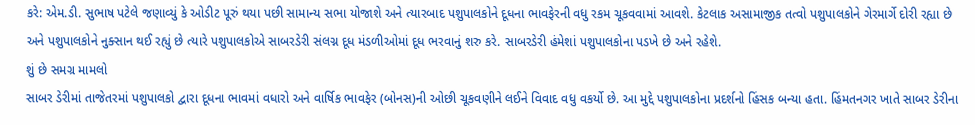કરે: એમ.ડી. સુભાષ પટેલે જણાવ્યું કે ઓડીટ પૂરું થયા પછી સામાન્ય સભા યોજાશે અને ત્યારબાદ પશુપાલકોને દૂધના ભાવફેરની વધુ રકમ ચૂકવવામાં આવશે. કેટલાક અસામાજીક તત્વો પશુપાલકોને ગેરમાર્ગે દોરી રહ્યા છે અને પશુપાલકોને નુક્સાન થઈ રહ્યું છે ત્યારે પશુપાલકોએ સાબરડેરી સંલગ્ન દૂધ મંડળીઓમાં દૂધ ભરવાનું શરુ કરે. સાબરડેરી હંમેશાં પશુપાલકોના પડખે છે અને રહેશે.
શું છે સમગ્ર મામલો
સાબર ડેરીમાં તાજેતરમાં પશુપાલકો દ્વારા દૂધના ભાવમાં વધારો અને વાર્ષિક ભાવફેર (બોનસ)ની ઓછી ચૂકવણીને લઈને વિવાદ વધુ વકર્યો છે. આ મુદ્દે પશુપાલકોના પ્રદર્શનો હિંસક બન્યા હતા. હિંમતનગર ખાતે સાબર ડેરીના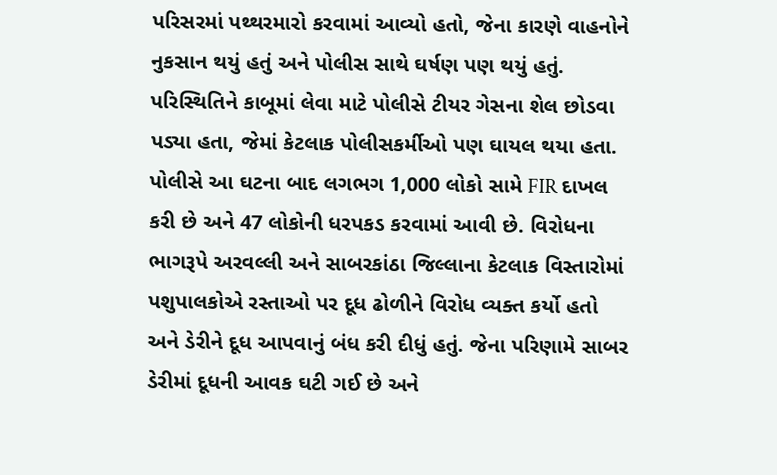પરિસરમાં પથ્થરમારો કરવામાં આવ્યો હતો, જેના કારણે વાહનોને નુકસાન થયું હતું અને પોલીસ સાથે ઘર્ષણ પણ થયું હતું. પરિસ્થિતિને કાબૂમાં લેવા માટે પોલીસે ટીયર ગેસના શેલ છોડવા પડ્યા હતા, જેમાં કેટલાક પોલીસકર્મીઓ પણ ઘાયલ થયા હતા.
પોલીસે આ ઘટના બાદ લગભગ 1,000 લોકો સામે FIR દાખલ કરી છે અને 47 લોકોની ધરપકડ કરવામાં આવી છે. વિરોધના ભાગરૂપે અરવલ્લી અને સાબરકાંઠા જિલ્લાના કેટલાક વિસ્તારોમાં પશુપાલકોએ રસ્તાઓ પર દૂધ ઢોળીને વિરોધ વ્યક્ત કર્યો હતો અને ડેરીને દૂધ આપવાનું બંધ કરી દીધું હતું. જેના પરિણામે સાબર ડેરીમાં દૂધની આવક ઘટી ગઈ છે અને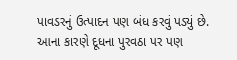પાવડરનું ઉત્પાદન પણ બંધ કરવું પડ્યું છે. આના કારણે દૂધના પુરવઠા પર પણ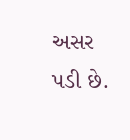અસર પડી છે.